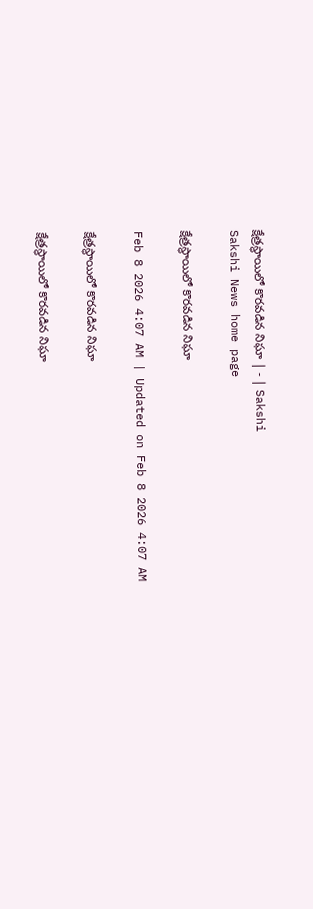క్షేత్రస్థాయిలో కొరవడిన నిఘా | - | Sakshi
Sakshi News home page

క్షేత్రస్థాయిలో కొరవడిన నిఘా

Feb 8 2026 4:07 AM | Updated on Feb 8 2026 4:07 AM

క్షేత్రస్థాయిలో కొరవడిన నిఘా

క్షేత్రస్థాయిలో కొరవడిన నిఘా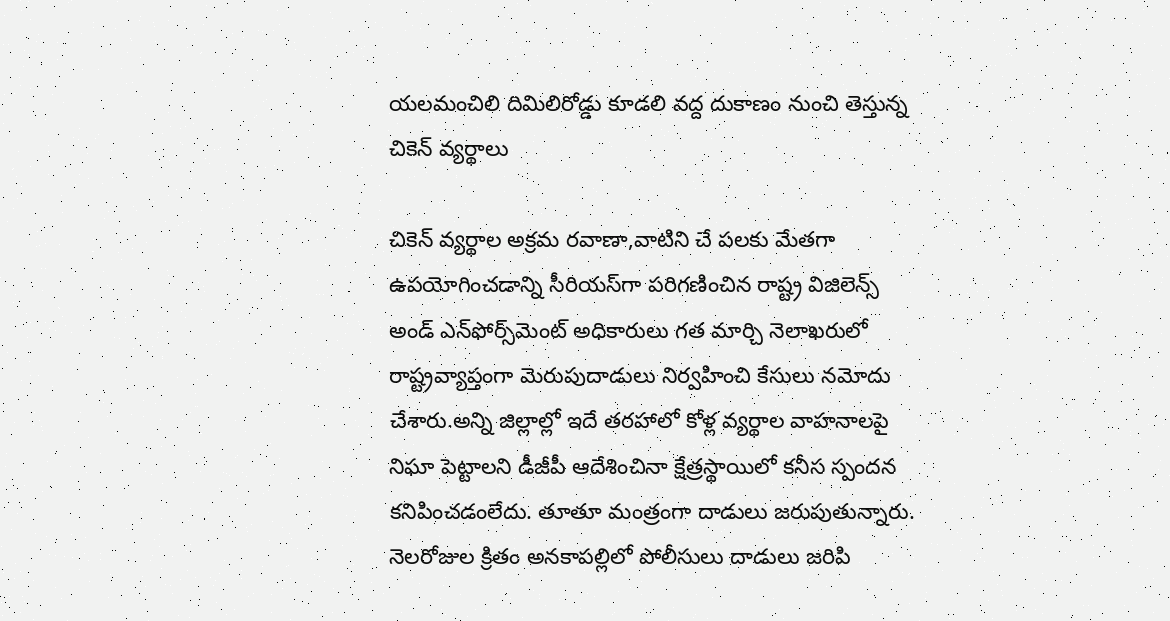యలమంచిలి దిమిలిరోడ్డు కూడలి వద్ద దుకాణం నుంచి తెస్తున్న చికెన్‌ వ్యర్థాలు

చికెన్‌ వ్యర్థాల అక్రమ రవాణా,వాటిని చే పలకు మేతగా ఉపయోగించడాన్ని సీరియస్‌గా పరిగణించిన రాష్ట్ర విజిలెన్స్‌ అండ్‌ ఎన్‌ఫోర్స్‌మెంట్‌ అధికారులు గత మార్చి నెలాఖరులో రాష్ట్రవ్యాప్తంగా మెరుపుదాడులు నిర్వహించి కేసులు నమోదు చేశారు.అన్ని జిల్లాల్లో ఇదే తరహాలో కోళ్ల వ్యర్థాల వాహనాలపై నిఘా పెట్టాలని డీజీపీ ఆదేశించినా క్షేత్రస్థాయిలో కనీస స్పందన కనిపించడంలేదు. తూతూ మంత్రంగా దాడులు జరుపుతున్నారు. నెలరోజుల క్రితం అనకాపల్లిలో పోలీసులు దాడులు జరిపి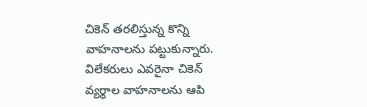చికెన్‌ తరలిస్తున్న కొన్ని వాహనాలను పట్టుకున్నారు. విలేకరులు ఎవరైనా చికెన్‌ వ్యర్థాల వాహనాలను ఆపి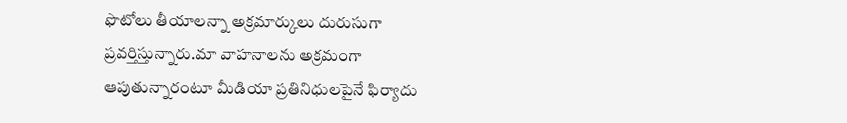ఫొటోలు తీయాలన్నా అక్రమార్కులు దురుసుగా ప్రవర్తిస్తున్నారు.మా వాహనాలను అక్రమంగా ఆపుతున్నారంటూ మీడియా ప్రతినిధులపైనే ఫిర్యాదు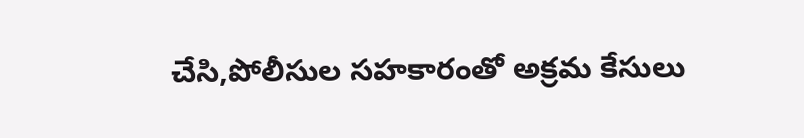చేసి,పోలీసుల సహకారంతో అక్రమ కేసులు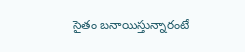సైతం బనాయిస్తున్నారంటే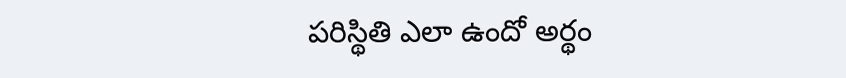పరిస్థితి ఎలా ఉందో అర్థం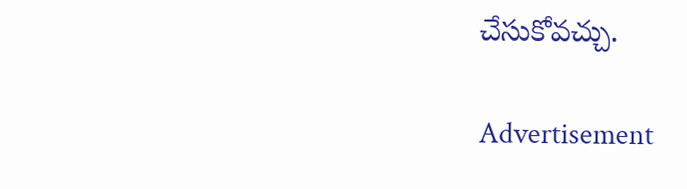చేసుకోవచ్చు.

Advertisement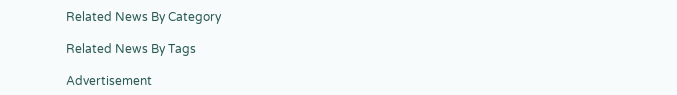Related News By Category

Related News By Tags

Advertisement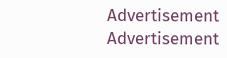Advertisement
Advertisement